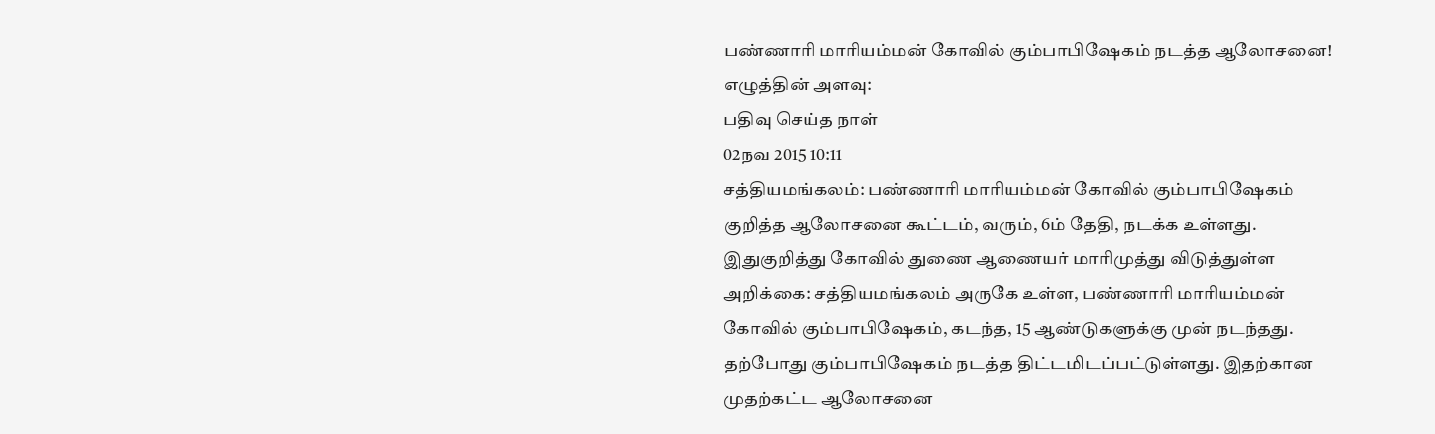பண்ணாரி மாரியம்மன் கோவில் கும்பாபிஷேகம் நடத்த ஆலோசனை!
எழுத்தின் அளவு:
பதிவு செய்த நாள்
02நவ 2015 10:11
சத்தியமங்கலம்: பண்ணாரி மாரியம்மன் கோவில் கும்பாபிஷேகம் குறித்த ஆலோசனை கூட்டம், வரும், 6ம் தேதி, நடக்க உள்ளது. இதுகுறித்து கோவில் துணை ஆணையர் மாரிமுத்து விடுத்துள்ள அறிக்கை: சத்தியமங்கலம் அருகே உள்ள, பண்ணாரி மாரியம்மன் கோவில் கும்பாபிஷேகம், கடந்த, 15 ஆண்டுகளுக்கு முன் நடந்தது. தற்போது கும்பாபிஷேகம் நடத்த திட்டமிடப்பட்டுள்ளது. இதற்கான முதற்கட்ட ஆலோசனை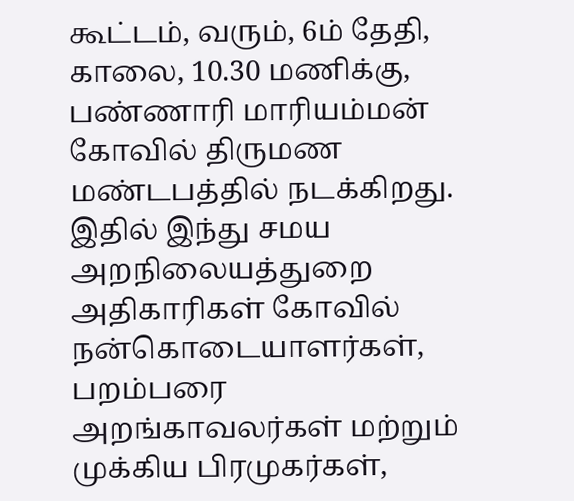கூட்டம், வரும், 6ம் தேதி, காலை, 10.30 மணிக்கு, பண்ணாரி மாரியம்மன் கோவில் திருமண மண்டபத்தில் நடக்கிறது. இதில் இந்து சமய அறநிலையத்துறை அதிகாரிகள் கோவில் நன்கொடையாளர்கள், பறம்பரை அறங்காவலர்கள் மற்றும் முக்கிய பிரமுகர்கள்,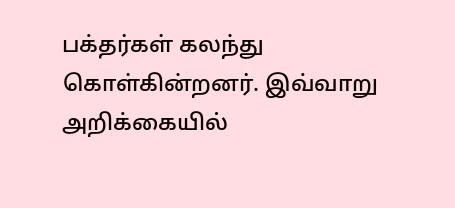பக்தர்கள் கலந்து கொள்கின்றனர். இவ்வாறு அறிக்கையில்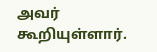அவர் கூறியுள்ளார்.